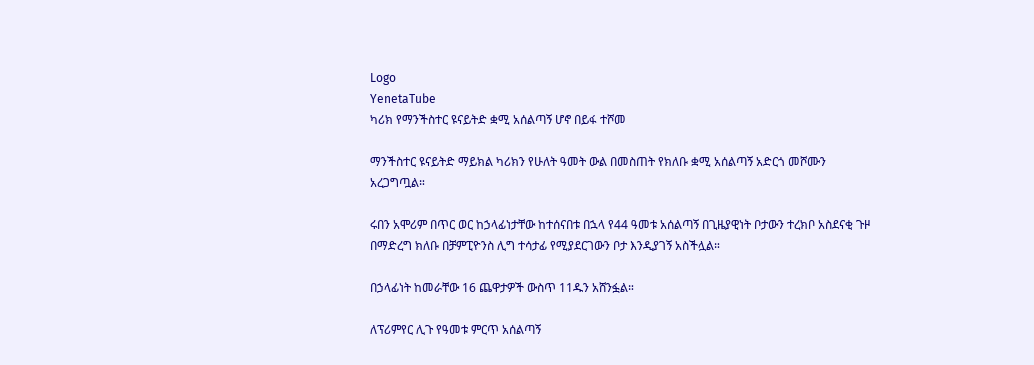Logo
YenetaTube
ካሪክ የማንችስተር ዩናይትድ ቋሚ አሰልጣኝ ሆኖ በይፋ ተሾመ

ማንችስተር ዩናይትድ ማይክል ካሪክን የሁለት ዓመት ውል በመስጠት የክለቡ ቋሚ አሰልጣኝ አድርጎ መሾሙን አረጋግጧል።

ሩበን አሞሪም በጥር ወር ከኃላፊነታቸው ከተሰናበቱ በኋላ የ44 ዓመቱ አሰልጣኝ በጊዜያዊነት ቦታውን ተረክቦ አስደናቂ ጉዞ በማድረግ ክለቡ በቻምፒዮንስ ሊግ ተሳታፊ የሚያደርገውን ቦታ እንዲያገኝ አስችሏል።

በኃላፊነት ከመራቸው 16 ጨዋታዎች ውስጥ 11ዱን አሸንፏል።

ለፕሪምየር ሊጉ የዓመቱ ምርጥ አሰልጣኝ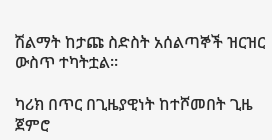ሽልማት ከታጩ ስድስት አሰልጣኞች ዝርዝር ውስጥ ተካትቷል።

ካሪክ በጥር በጊዜያዊነት ከተሾመበት ጊዜ ጀምሮ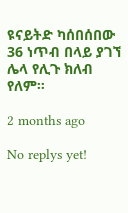ዩናይትድ ካሰበሰበው 36 ነጥብ በላይ ያገኘ ሌላ የሊጉ ክለብ የለም።

2 months ago

No replys yet!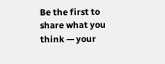Be the first to share what you think — your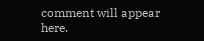comment will appear here.